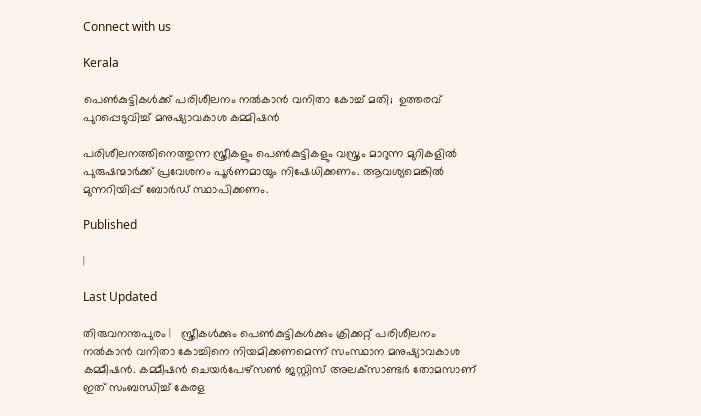Connect with us

Kerala

പെണ്‍കുട്ടികള്‍ക്ക് പരിശീലനം നല്‍കാന്‍ വനിതാ കോച്ച് മതി;  ഉത്തരവ് പുറപ്പെടുവിച്ച് മനുഷ്യാവകാശ കമ്മിഷന്‍

പരിശീലനത്തിനെത്തുന്ന സ്ത്രീകളും പെണ്‍കുട്ടികളും വസ്ത്രം മാറുന്ന മുറികളില്‍ പുരുഷന്മാര്‍ക്ക് പ്രവേശനം പൂര്‍ണമായും നിഷേധിക്കണം. ആവശ്യമെങ്കില്‍ മുന്നറിയിപ്പ് ബോര്‍ഡ് സ്ഥാപിക്കണം.

Published

|

Last Updated

തിരുവനന്തപുരം |   സ്ത്രീകള്‍ക്കും പെണ്‍കുട്ടികള്‍ക്കും ക്രിക്കറ്റ് പരിശീലനം നല്‍കാന്‍ വനിതാ കോച്ചിനെ നിയമിക്കണമെന്ന് സംസ്ഥാന മനുഷ്യാവകാശ കമ്മീഷന്‍. കമ്മീഷന്‍ ചെയര്‍പേഴ്‌സണ്‍ ജസ്റ്റിസ് അലക്‌സാണ്ടര്‍ തോമസാണ് ഇത് സംബന്ധിച്ച് കേരള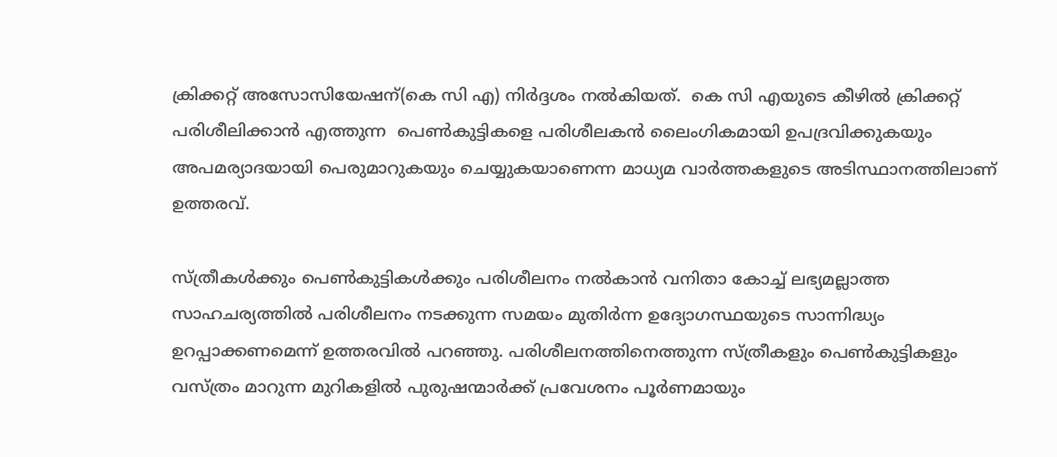ക്രിക്കറ്റ് അസോസിയേഷന്(കെ സി എ) നിര്‍ദ്ദശം നല്‍കിയത്.  കെ സി എയുടെ കീഴില്‍ ക്രിക്കറ്റ് പരിശീലിക്കാന്‍ എത്തുന്ന  പെണ്‍കുട്ടികളെ പരിശീലകന്‍ ലൈംഗികമായി ഉപദ്രവിക്കുകയും അപമര്യാദയായി പെരുമാറുകയും ചെയ്യുകയാണെന്ന മാധ്യമ വാര്‍ത്തകളുടെ അടിസ്ഥാനത്തിലാണ് ഉത്തരവ്.

സ്ത്രീകള്‍ക്കും പെണ്‍കുട്ടികള്‍ക്കും പരിശീലനം നല്‍കാന്‍ വനിതാ കോച്ച് ലഭ്യമല്ലാത്ത സാഹചര്യത്തില്‍ പരിശീലനം നടക്കുന്ന സമയം മുതിര്‍ന്ന ഉദ്യോഗസ്ഥയുടെ സാന്നിദ്ധ്യം ഉറപ്പാക്കണമെന്ന് ഉത്തരവില്‍ പറഞ്ഞു. പരിശീലനത്തിനെത്തുന്ന സ്ത്രീകളും പെണ്‍കുട്ടികളും വസ്ത്രം മാറുന്ന മുറികളില്‍ പുരുഷന്മാര്‍ക്ക് പ്രവേശനം പൂര്‍ണമായും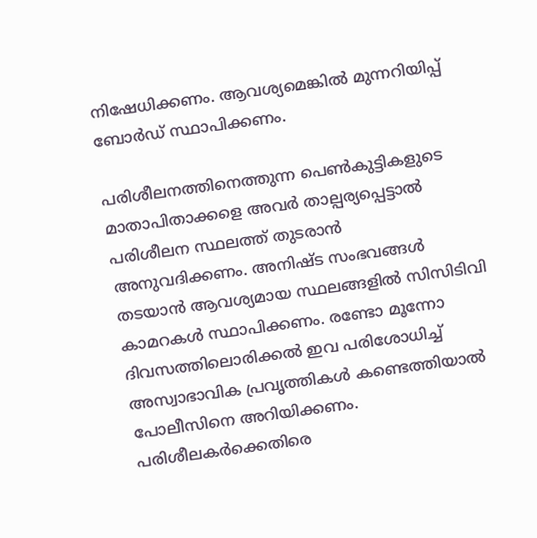നിഷേധിക്കണം. ആവശ്യമെങ്കില്‍ മുന്നറിയിപ്പ് ബോര്‍ഡ് സ്ഥാപിക്കണം.

പരിശീലനത്തിനെത്തുന്ന പെണ്‍കുട്ടികളുടെ മാതാപിതാക്കളെ അവര്‍ താല്പര്യപ്പെട്ടാല്‍ പരിശീലന സ്ഥലത്ത് തുടരാന്‍ അനുവദിക്കണം. അനിഷ്ട സംഭവങ്ങള്‍ തടയാന്‍ ആവശ്യമായ സ്ഥലങ്ങളില്‍ സിസിടിവി കാമറകള്‍ സ്ഥാപിക്കണം. രണ്ടോ മൂന്നോ ദിവസത്തിലൊരിക്കല്‍ ഇവ പരിശോധിച്ച് അസ്വാഭാവിക പ്രവൃത്തികള്‍ കണ്ടെത്തിയാല്‍ പോലീസിനെ അറിയിക്കണം. പരിശീലകര്‍ക്കെതിരെ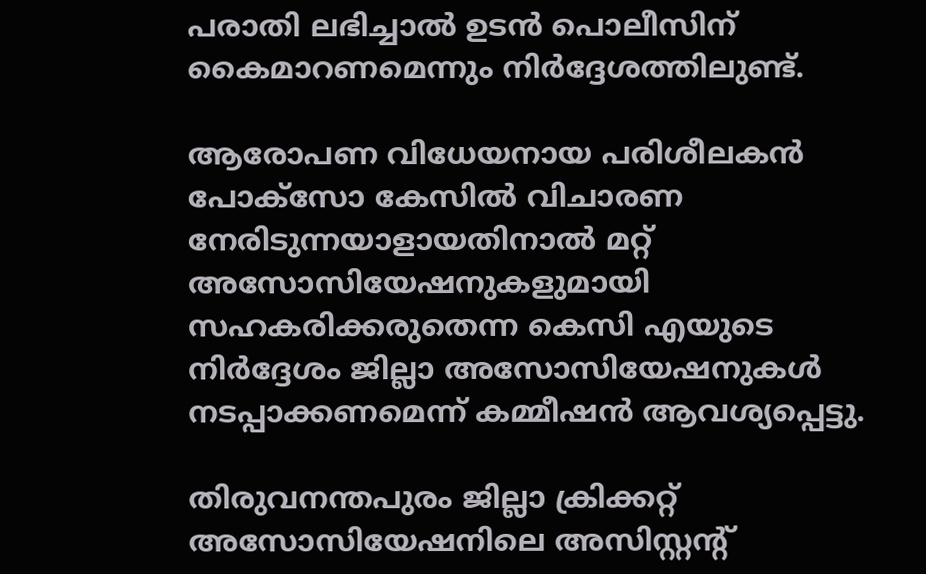പരാതി ലഭിച്ചാല്‍ ഉടന്‍ പൊലീസിന് കൈമാറണമെന്നും നിര്‍ദ്ദേശത്തിലുണ്ട്.

ആരോപണ വിധേയനായ പരിശീലകന്‍ പോക്‌സോ കേസില്‍ വിചാരണ നേരിടുന്നയാളായതിനാല്‍ മറ്റ് അസോസിയേഷനുകളുമായി സഹകരിക്കരുതെന്ന കെസി എയുടെ നിര്‍ദ്ദേശം ജില്ലാ അസോസിയേഷനുകള്‍ നടപ്പാക്കണമെന്ന് കമ്മീഷന്‍ ആവശ്യപ്പെട്ടു.

തിരുവനന്തപുരം ജില്ലാ ക്രിക്കറ്റ് അസോസിയേഷനിലെ അസിസ്റ്റന്റ്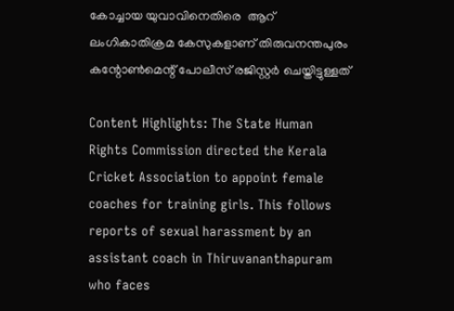കോച്ചായ യുവാവിനെതിരെ  ആറ് ലംഗികാതിക്രമ കേസുകളാണ് തിരുവനന്തപുരം കന്റോണ്‍മെന്റ് പോലീസ് രജിസ്റ്റര്‍ ചെയ്തിട്ടുള്ളത്

Content Highlights: The State Human Rights Commission directed the Kerala Cricket Association to appoint female coaches for training girls. This follows reports of sexual harassment by an assistant coach in Thiruvananthapuram who faces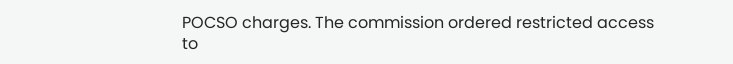POCSO charges. The commission ordered restricted access to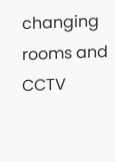changing rooms and CCTV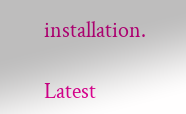installation.

Latest